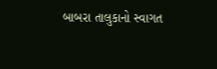બાબરા તાલુકાનો સ્વાગત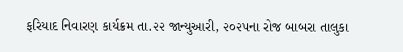ફરિયાદ નિવારણ કાર્યક્રમ તા.૨૨ જાન્યુઆરી, ૨૦૨૫ના રોજ બાબરા તાલુકા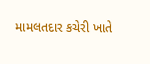મામલતદાર કચેરી ખાતે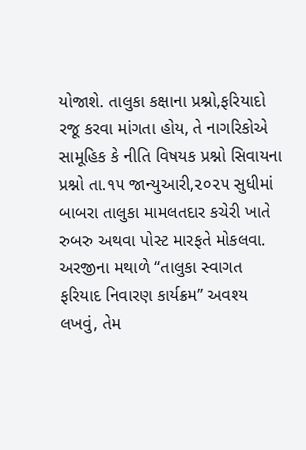યોજાશે. તાલુકા કક્ષાના પ્રશ્નો,ફરિયાદો રજૂ કરવા માંગતા હોય, તે નાગરિકોએ સામૂહિક કે નીતિ વિષયક પ્રશ્નો સિવાયના પ્રશ્નો તા.૧૫ જાન્યુઆરી,૨૦૨૫ સુધીમાં બાબરા તાલુકા મામલતદાર કચેરી ખાતે રુબરુ અથવા પોસ્ટ મારફતે મોકલવા. અરજીના મથાળે “તાલુકા સ્વાગત ફરિયાદ નિવારણ કાર્યક્રમ” અવશ્ય લખવું, તેમ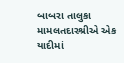બાબરા તાલુકા મામલતદારશ્રીએ એક યાદીમાં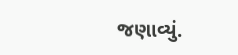જણાવ્યું.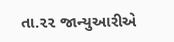તા.૨૨ જાન્યુઆરીએ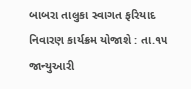બાબરા તાલુકા સ્વાગત ફરિયાદ નિવારણ કાર્યક્રમ યોજાશે : તા.૧૫ જાન્યુઆરી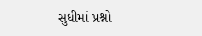સુધીમાં પ્રશ્નો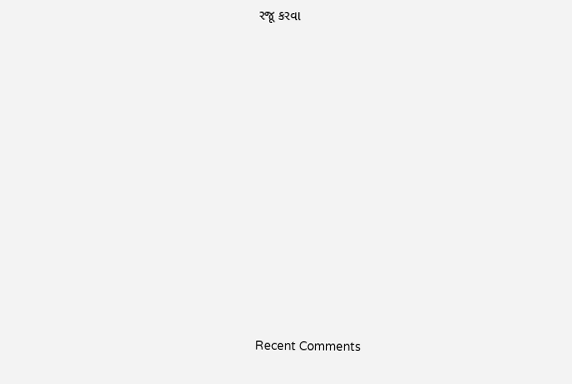રજૂ કરવા


















Recent Comments